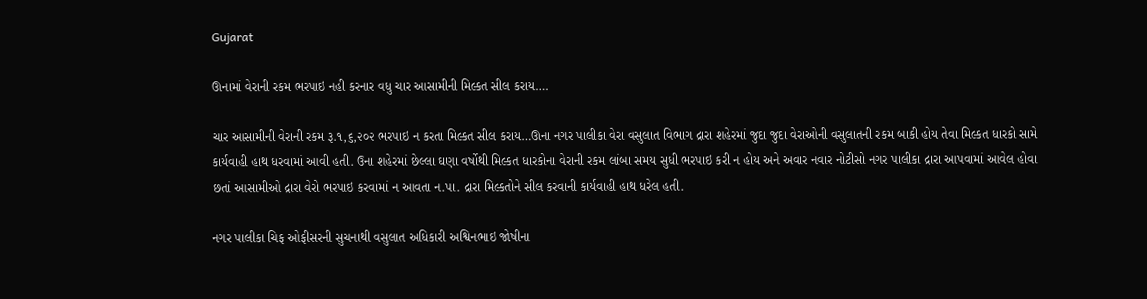Gujarat

ઊનામાં વેરાની રકમ ભરપાઇ નહી કરનાર વધુ ચાર આસામીની મિલ્કત સીલ કરાય….

ચાર આસામીની વેરાની રકમ રૂ.૧,૬,૨૦૨ ભરપાઇ ન કરતા મિલ્કત સીલ કરાય…ઊના નગર પાલીકા વેરા વસુલાત વિભાગ દ્રારા શહેરમાં જુદા જુદા વેરાઓની વસુલાતની રકમ બાકી હોય તેવા મિલ્કત ધારકો સામે કાર્યવાહી હાથ ધરવામાં આવી હતી. ઉના શહેરમાં છેલ્લા ઘણા વર્ષોથી મિલ્કત ધારકોના વેરાની રકમ લાંબા સમય સુધી ભરપાઇ કરી ન હોય અને અવાર નવાર નોટીસો નગર પાલીકા દ્રારા આપવામાં આવેલ હોવા છતાં આસામીઓ દ્રારા વેરો ભરપાઇ કરવામાં ન આવતા ન.પા. દ્રારા મિલ્કતોને સીલ કરવાની કાર્યવાહી હાથ ધરેલ હતી.

નગર પાલીકા ચિફ ઓફીસરની સુચનાથી વસુલાત અધિકારી અશ્વિનભાઇ જોષીના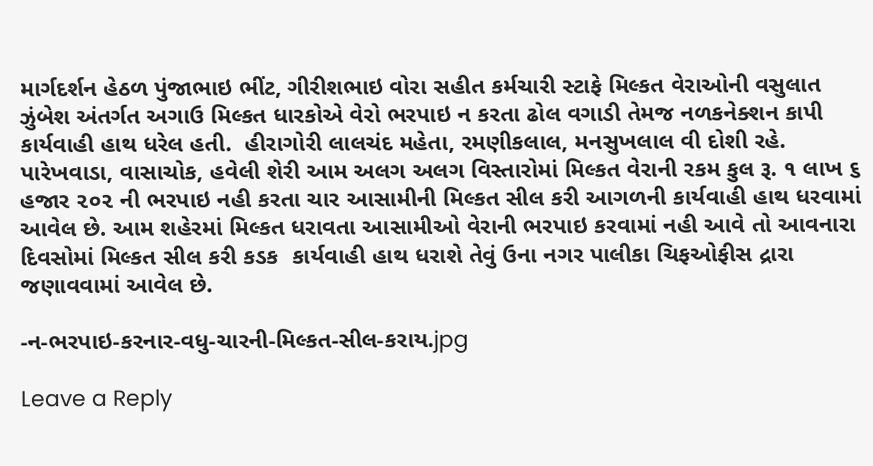માર્ગદર્શન હેઠળ પુંજાભાઇ ભીંટ, ગીરીશભાઇ વોરા સહીત કર્મચારી સ્ટાફે મિલ્કત વેરાઓની વસુલાત ઝુંબેશ અંતર્ગત અગાઉ મિલ્કત ધારકોએ વેરો ભરપાઇ ન કરતા ઢોલ વગાડી તેમજ નળકનેક્શન કાપી કાર્યવાહી હાથ ધરેલ હતી.  હીરાગોરી લાલચંદ મહેતા, રમણીકલાલ, મનસુખલાલ વી દોશી રહે. પારેખવાડા, વાસાચોક, હવેલી શેરી આમ અલગ અલગ વિસ્તારોમાં મિલ્કત વેરાની રકમ કુલ રૂ. ૧ લાખ ૬ હજાર ૨૦૨ ની ભરપાઇ નહી કરતા ચાર આસામીની મિલ્કત સીલ કરી આગળની કાર્યવાહી હાથ ધરવામાં આવેલ છે. આમ શહેરમાં મિલ્કત ધરાવતા આસામીઓ વેરાની ભરપાઇ કરવામાં નહી આવે તો આવનારા દિવસોમાં મિલ્કત સીલ કરી કડક  કાર્યવાહી હાથ ધરાશે તેવું ઉના નગર પાલીકા ચિફઓફીસ દ્રારા જણાવવામાં આવેલ છે.

-ન-ભરપાઇ-કરનાર-વધુ-ચારની-મિલ્કત-સીલ-કરાય.jpg

Leave a Reply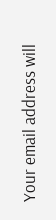Your email address will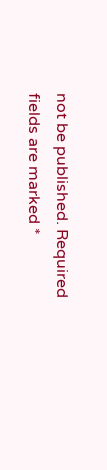not be published. Required fields are marked *